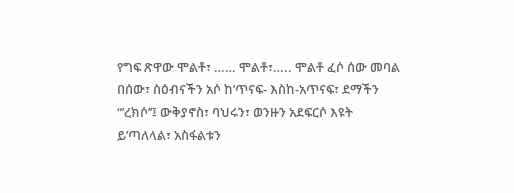የግፍ ጽዋው ሞልቶ፣ …… ሞልቶ፣….. ሞልቶ ፈሶ ሰው መባል በሰው፣ ስዕብናችን አሶ ከ’ጥናፍ- እስከ-አጥናፍ፣ ደማችን “’ረክሶ’’፤ ውቅያኖስ፣ ባህሩን፣ ወንዙን አደፍርሶ እዩት ይ’ጣለላል፣ አስፋልቱን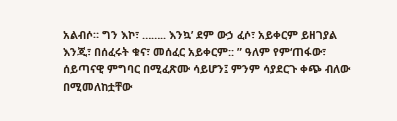አልብሶ። ግን እኮ፣ …….. እንኳ’ ደም ውኃ ፈሶ፣ አይቀርም ይዘገያል እንጂ፣ በሰፈሩት ቁና፣ መሰፈር አይቀርም:: ” ዓለም የም‘ጠፋው፣ ሰይጣናዊ ምግባር በሚፈጽሙ ሳይሆን፤ ምንም ሳያደርጉ ቀጭ ብለው በሚመለከቷቸው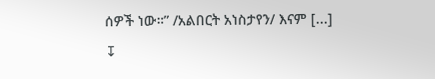ሰዎች ነው።” /አልበርት አነስታየን/ እናም [...]
↧